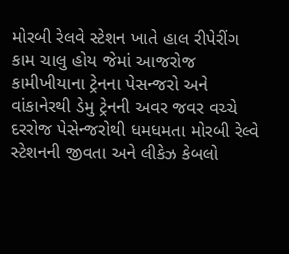મોરબી રેલવે સ્ટેશન ખાતે હાલ રીપેરીંગ કામ ચાલુ હોય જેમાં આજરોજ કામીખીયાના ટ્રેનના પેસન્જરો અને વાંકાનેરથી ડેમુ ટ્રેનની અવર જવર વચ્ચે દરરોજ પેસેન્જરોથી ધમધમતા મોરબી રેલ્વે સ્ટેશનની જીવતા અને લીકેઝ કેબલો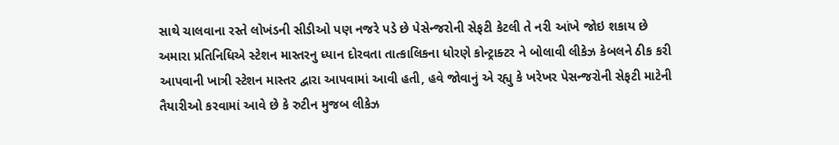સાથે ચાલવાના રસ્તે લોખંડની સીડીઓ પણ નજરે પડે છે પેસેન્જરોની સેફટી કેટલી તે નરી આંખે જોઇ શકાય છે
અમારા પ્રતિનિધિએ સ્ટેશન માસ્તરનુ ધ્યાન દોરવતા તાત્કાલિકના ધોરણે કોન્ટ્રાક્ટર ને બોલાવી લીકેઝ કેબલને ઠીક કરી આપવાની ખાત્રી સ્ટેશન માસ્તર દ્વારા આપવામાં આવી હતી, હવે જોવાનું એ રહ્યુ કે ખરેખર પેસન્જરોની સેફટી માટેની તૈયારીઓ કરવામાં આવે છે કે રુટીન મુજબ લીકેઝ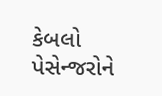કેબલો પેસેન્જરોને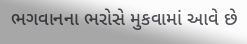ભગવાનના ભરોસે મુકવામાં આવે છે